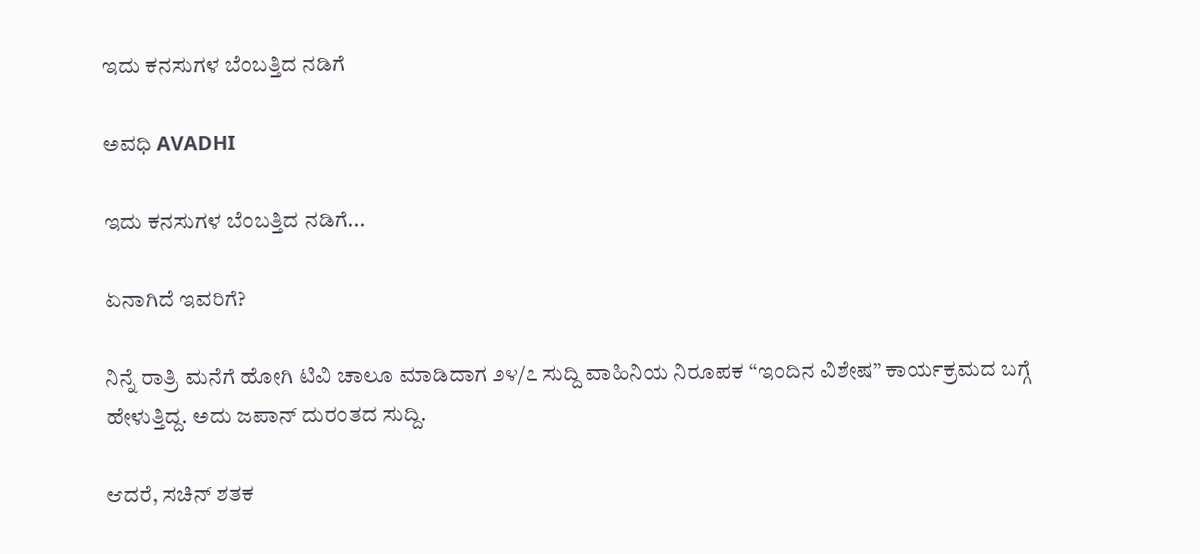ಇದು ಕನಸುಗಳ ಬೆಂಬತ್ತಿದ ನಡಿಗೆ‍

ಅವಧಿ AVADHI

ಇದು ಕನಸುಗಳ ಬೆಂಬತ್ತಿದ ನಡಿಗೆ...

ಏನಾಗಿದೆ ಇವರಿಗೆ?

ನಿನ್ನೆ ರಾತ್ರಿ ಮನೆಗೆ ಹೋಗಿ ಟಿವಿ ಚಾಲೂ ಮಾಡಿದಾಗ ೨೪/೭ ಸುದ್ದಿ ವಾಹಿನಿಯ ನಿರೂಪಕ “ಇಂದಿನ ವಿಶೇಷ” ಕಾರ್ಯಕ್ರಮದ ಬಗ್ಗೆ ಹೇಳುತ್ತಿದ್ದ. ಅದು ಜಪಾನ್ ದುರಂತದ ಸುದ್ದಿ.

ಆದರೆ, ಸಚಿನ್ ಶತಕ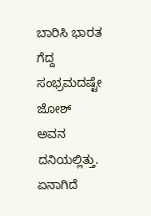ಬಾರಿಸಿ ಭಾರತ ಗೆದ್ದ ಸಂಭ್ರಮದಷ್ಟೇ ಜೋಶ್ ಅವನ ದನಿಯಲ್ಲಿತ್ತು. ಏನಾಗಿದೆ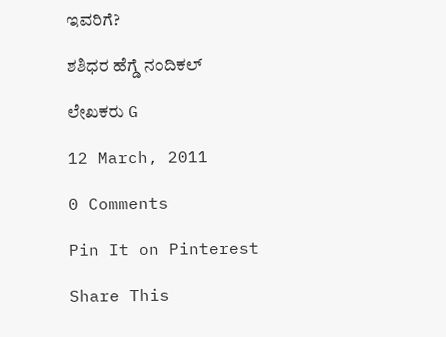ಇವರಿಗೆ?

ಶಶಿಧರ ಹೆಗ್ಡೆ ನಂದಿಕಲ್

ಲೇಖಕರು G

12 March, 2011

0 Comments

Pin It on Pinterest

Share This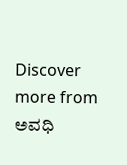Discover more from ಅವಧಿ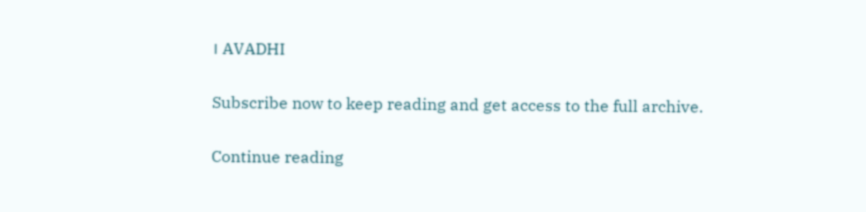। AVADHI

Subscribe now to keep reading and get access to the full archive.

Continue reading